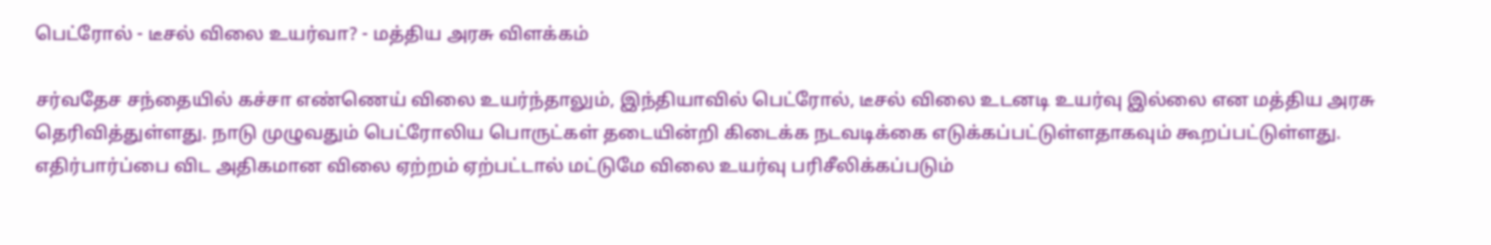பெட்ரோல் - டீசல் விலை உயர்வா? - மத்திய அரசு விளக்கம்

சர்வதேச சந்தையில் கச்சா எண்ணெய் விலை உயர்ந்தாலும், இந்தியாவில் பெட்ரோல், டீசல் விலை உடனடி உயர்வு இல்லை என மத்திய அரசு தெரிவித்துள்ளது. நாடு முழுவதும் பெட்ரோலிய பொருட்கள் தடையின்றி கிடைக்க நடவடிக்கை எடுக்கப்பட்டுள்ளதாகவும் கூறப்பட்டுள்ளது. எதிர்பார்ப்பை விட அதிகமான விலை ஏற்றம் ஏற்பட்டால் மட்டுமே விலை உயர்வு பரிசீலிக்கப்படும்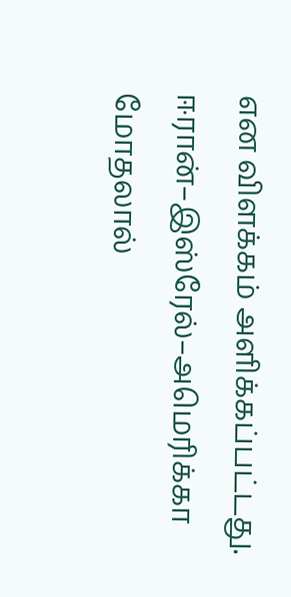என விளக்கம் அளிக்கப்பட்டது. ஈரான்–இஸ்ரேல்–அமெரிக்கா மோதலால்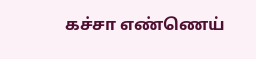கச்சா எண்ணெய்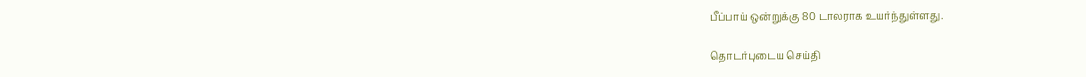பீப்பாய் ஒன்றுக்கு 80 டாலராக உயர்ந்துள்ளது.

தொடர்புடைய செய்தி